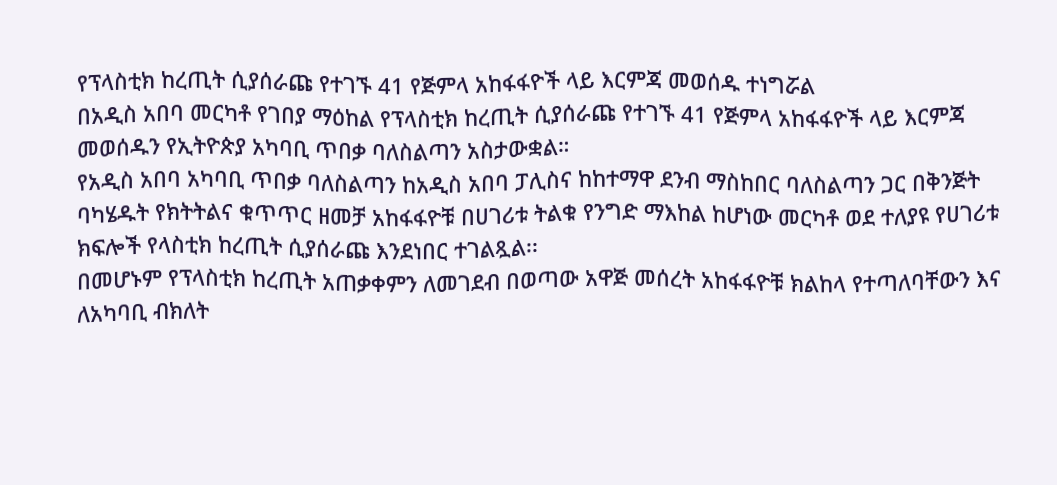የፕላስቲክ ከረጢት ሲያሰራጩ የተገኙ 41 የጅምላ አከፋፋዮች ላይ እርምጃ መወሰዱ ተነግሯል
በአዲስ አበባ መርካቶ የገበያ ማዕከል የፕላስቲክ ከረጢት ሲያሰራጩ የተገኙ 41 የጅምላ አከፋፋዮች ላይ እርምጃ መወሰዱን የኢትዮጵያ አካባቢ ጥበቃ ባለስልጣን አስታውቋል።
የአዲስ አበባ አካባቢ ጥበቃ ባለስልጣን ከአዲስ አበባ ፓሊስና ከከተማዋ ደንብ ማስከበር ባለስልጣን ጋር በቅንጅት ባካሄዱት የክትትልና ቁጥጥር ዘመቻ አከፋፋዮቹ በሀገሪቱ ትልቁ የንግድ ማእከል ከሆነው መርካቶ ወደ ተለያዩ የሀገሪቱ ክፍሎች የላስቲክ ከረጢት ሲያሰራጩ እንደነበር ተገልጿል፡፡
በመሆኑም የፕላስቲክ ከረጢት አጠቃቀምን ለመገደብ በወጣው አዋጅ መሰረት አከፋፋዮቹ ክልከላ የተጣለባቸውን እና ለአካባቢ ብክለት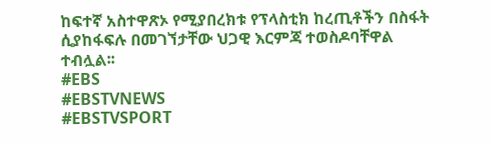ከፍተኛ አስተዋጽኦ የሚያበረክቱ የፕላስቲክ ከረጢቶችን በስፋት ሲያከፋፍሉ በመገኘታቸው ህጋዊ እርምጃ ተወስዶባቸዋል ተብሏል፡፡
#EBS
#EBSTVNEWS
#EBSTVSPORT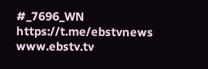#_7696_WN
https://t.me/ebstvnews
www.ebstv.tv